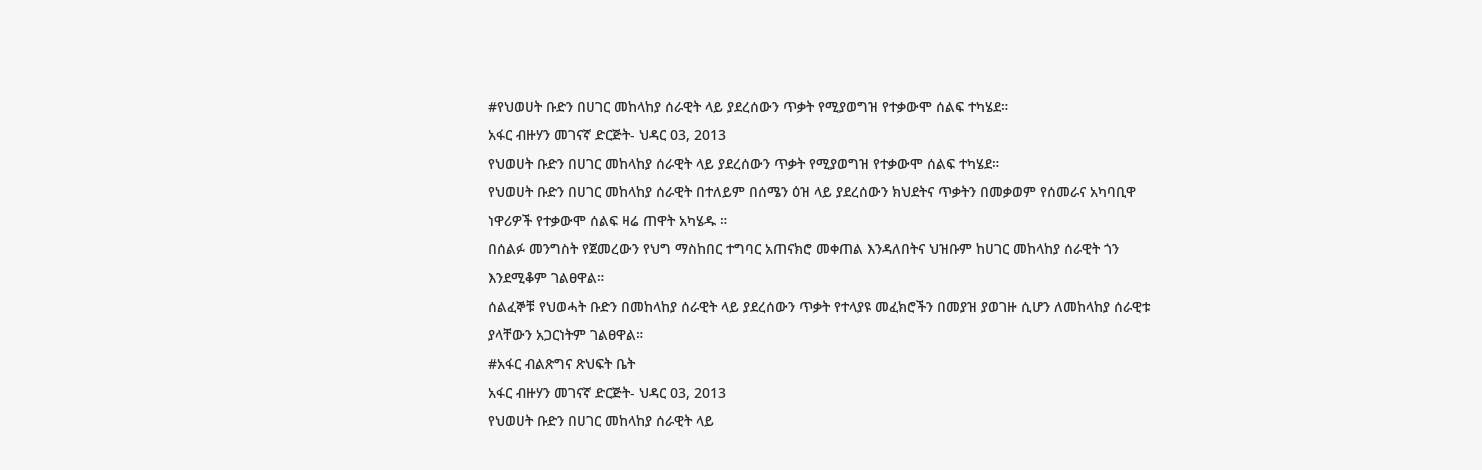#የህወሀት ቡድን በሀገር መከላከያ ሰራዊት ላይ ያደረሰውን ጥቃት የሚያወግዝ የተቃውሞ ሰልፍ ተካሄደ።
አፋር ብዙሃን መገናኛ ድርጅት- ህዳር 03, 2013
የህወሀት ቡድን በሀገር መከላከያ ሰራዊት ላይ ያደረሰውን ጥቃት የሚያወግዝ የተቃውሞ ሰልፍ ተካሄደ።
የህወሀት ቡድን በሀገር መከላከያ ሰራዊት በተለይም በሰሜን ዕዝ ላይ ያደረሰውን ክህደትና ጥቃትን በመቃወም የሰመራና አካባቢዋ ነዋሪዎች የተቃውሞ ሰልፍ ዛሬ ጠዋት አካሄዱ ።
በሰልፉ መንግስት የጀመረውን የህግ ማስከበር ተግባር አጠናክሮ መቀጠል እንዳለበትና ህዝቡም ከሀገር መከላከያ ሰራዊት ጎን እንደሚቆም ገልፀዋል።
ሰልፈኞቹ የህወሓት ቡድን በመከላከያ ሰራዊት ላይ ያደረሰውን ጥቃት የተላያዩ መፈክሮችን በመያዝ ያወገዙ ሲሆን ለመከላከያ ሰራዊቱ ያላቸውን አጋርነትም ገልፀዋል።
#አፋር ብልጽግና ጽህፍት ቤት
አፋር ብዙሃን መገናኛ ድርጅት- ህዳር 03, 2013
የህወሀት ቡድን በሀገር መከላከያ ሰራዊት ላይ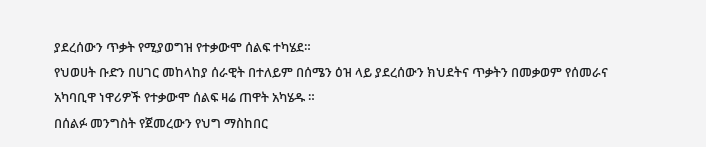ያደረሰውን ጥቃት የሚያወግዝ የተቃውሞ ሰልፍ ተካሄደ።
የህወሀት ቡድን በሀገር መከላከያ ሰራዊት በተለይም በሰሜን ዕዝ ላይ ያደረሰውን ክህደትና ጥቃትን በመቃወም የሰመራና አካባቢዋ ነዋሪዎች የተቃውሞ ሰልፍ ዛሬ ጠዋት አካሄዱ ።
በሰልፉ መንግስት የጀመረውን የህግ ማስከበር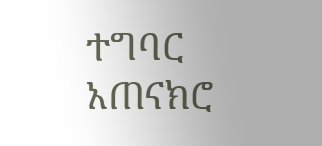ተግባር አጠናክሮ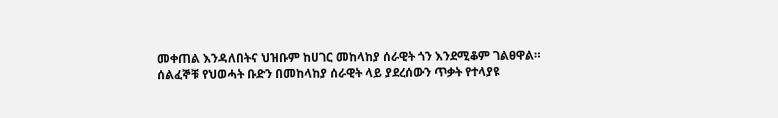መቀጠል እንዳለበትና ህዝቡም ከሀገር መከላከያ ሰራዊት ጎን እንደሚቆም ገልፀዋል።
ሰልፈኞቹ የህወሓት ቡድን በመከላከያ ሰራዊት ላይ ያደረሰውን ጥቃት የተላያዩ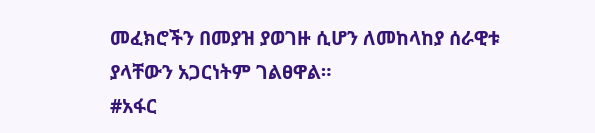መፈክሮችን በመያዝ ያወገዙ ሲሆን ለመከላከያ ሰራዊቱ ያላቸውን አጋርነትም ገልፀዋል።
#አፋር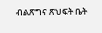ብልጽግና ጽህፍት ቤት